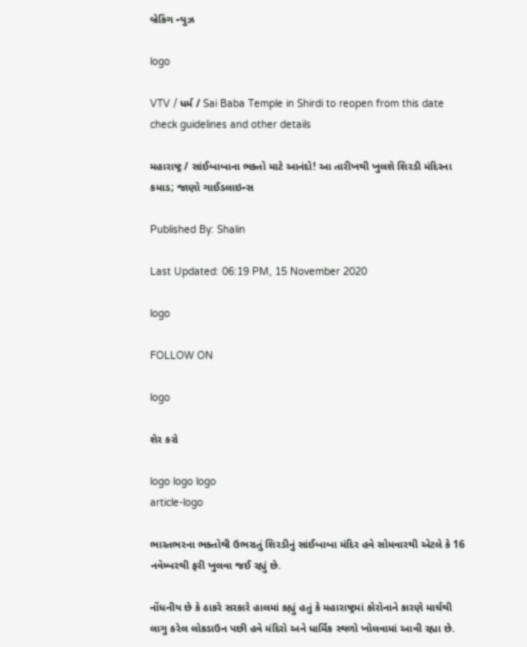બ્રેકિંગ ન્યુઝ

logo

VTV / ધર્મ / Sai Baba Temple in Shirdi to reopen from this date check guidelines and other details

મહારાષ્ટ્ર / સાંઈબાબાના ભક્તો માટે આનંદો! આ તારીખથી ખુલશે શિરડી મંદિરના કમાડ; જાણો ગાઈડલાઇન્સ

Published By: Shalin

Last Updated: 06:19 PM, 15 November 2020

logo

FOLLOW ON

logo

શેર કરો

logo logo logo
article-logo

ભારતભરના ભક્તોથી ઉભરાતું શિરડીનું સાંઈબાબા મંદિર હવે સોમવારથી એટલે કે 16 નવેમ્બરથી ફરી ખુલવા જઈ રહ્યું છે.

નોંધનીય છે કે ઠાકરે સરકારે હાલમાં કહ્યું હતું કે મહારાષ્ટ્રમાં કોરોનાને કારણે માર્ચથી લાગુ કરેલ લોકડાઉન પછી હવે મંદિરો અને ધાર્મિક સ્થળો ખોલવામાં આવી રહ્યા છે.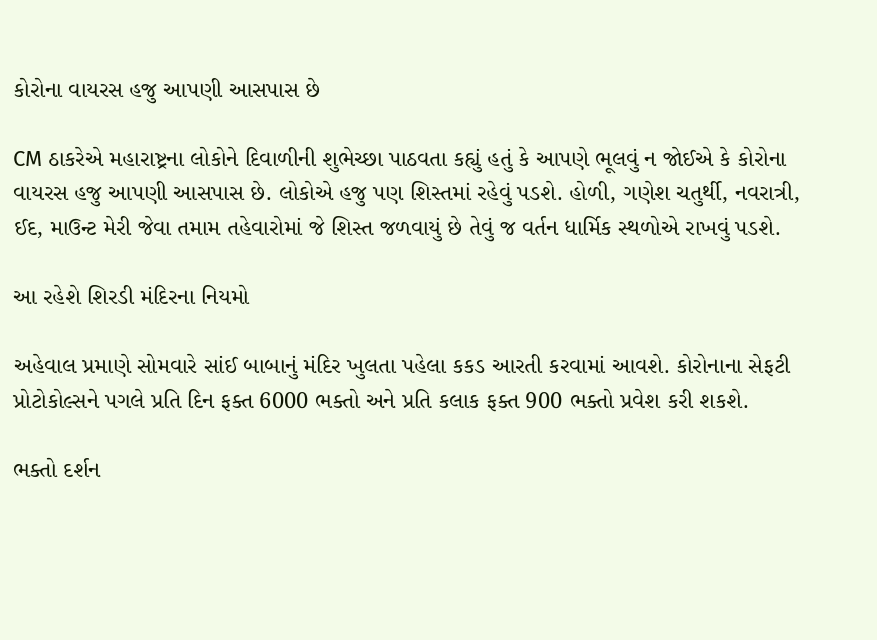કોરોના વાયરસ હજુ આપણી આસપાસ છે

CM ઠાકરેએ મહારાષ્ટ્રના લોકોને દિવાળીની શુભેચ્છા પાઠવતા કહ્યું હતું કે આપણે ભૂલવું ન જોઈએ કે કોરોના વાયરસ હજુ આપણી આસપાસ છે. લોકોએ હજુ પણ શિસ્તમાં રહેવું પડશે. હોળી, ગણેશ ચતુર્થી, નવરાત્રી, ઈદ, માઉન્ટ મેરી જેવા તમામ તહેવારોમાં જે શિસ્ત જળવાયું છે તેવું જ વર્તન ધાર્મિક સ્થળોએ રાખવું પડશે.

આ રહેશે શિરડી મંદિરના નિયમો

અહેવાલ પ્રમાણે સોમવારે સાંઈ બાબાનું મંદિર ખુલતા પહેલા કકડ આરતી કરવામાં આવશે. કોરોનાના સેફટી  પ્રોટોકોલ્સને પગલે પ્રતિ દિન ફક્ત 6000 ભક્તો અને પ્રતિ કલાક ફક્ત 900 ભક્તો પ્રવેશ કરી શકશે.

ભક્તો દર્શન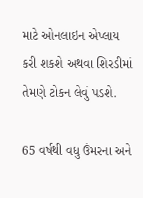માટે ઓનલાઇન એપ્લાય કરી શકશે અથવા શિરડીમાં તેમણે ટોકન લેવું પડશે.

65 વર્ષથી વધુ ઉંમરના અને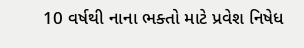10 વર્ષથી નાના ભક્તો માટે પ્રવેશ નિષેધ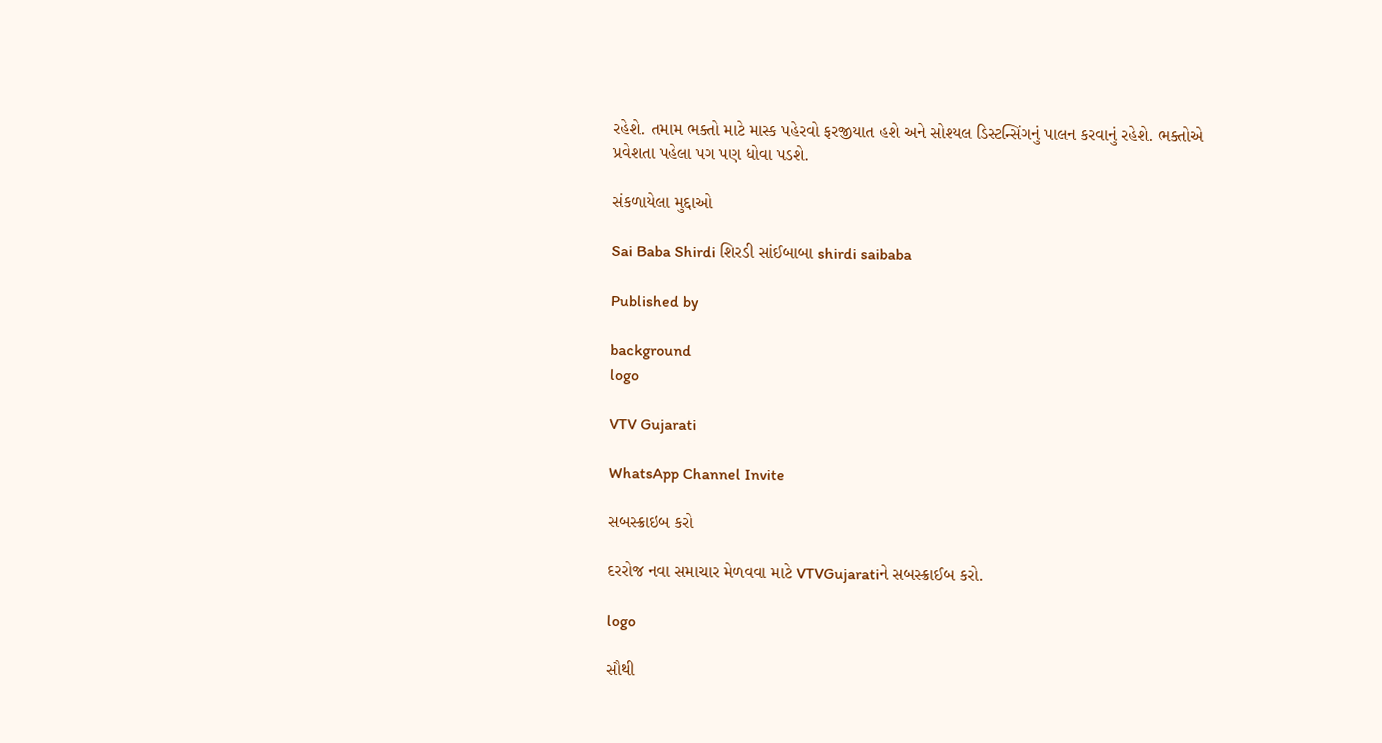રહેશે. તમામ ભક્તો માટે માસ્ક પહેરવો ફરજીયાત હશે અને સોશ્યલ ડિસ્ટન્સિંગનું પાલન કરવાનું રહેશે. ભક્તોએ પ્રવેશતા પહેલા પગ પણ ધોવા પડશે.

સંકળાયેલા મુદ્દાઓ

Sai Baba Shirdi શિરડી સાંઈબાબા shirdi saibaba

Published by

background
logo

VTV Gujarati

WhatsApp Channel Invite

સબસ્ક્રાઇબ કરો

દરરોજ નવા સમાચાર મેળવવા માટે VTVGujaratiને સબસ્ક્રાઈબ કરો.

logo

સૌથી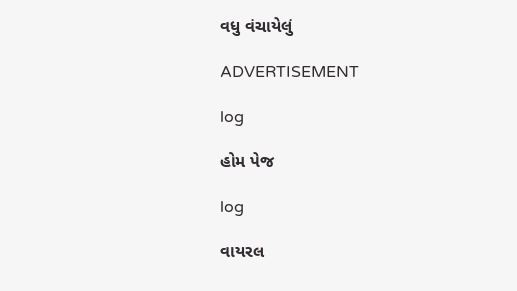વધુ વંચાયેલું

ADVERTISEMENT

log

હોમ પેજ

log

વાયરલ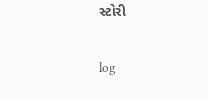સ્ટોરી

log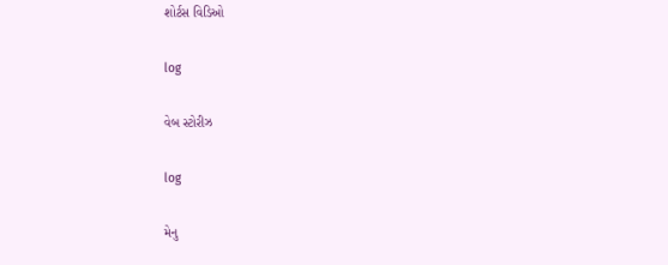શોર્ટસ વિડિઓ

log

વેબ સ્ટોરીઝ

log

મેનુ